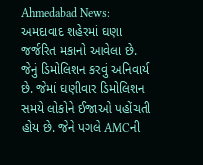Ahmedabad News: અમદાવાદ શહેરમાં ઘણા જર્જરિત મકાનો આવેલા છે. જેનું ડિમોલિશન કરવું અનિવાર્ય છે. જેમાં ઘણીવાર ડિમોલિશન સમયે લોકોને ઈજાઓ પહોંચતી હોય છે. જેને પગલે AMCની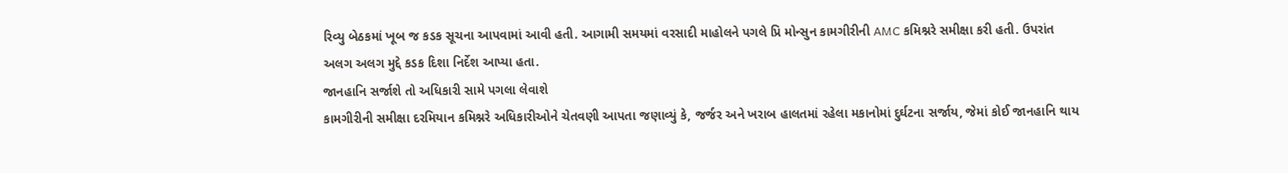રિવ્યુ બેઠકમાં ખૂબ જ કડક સૂચના આપવામાં આવી હતી. આગામી સમયમાં વરસાદી માહોલને પગલે પ્રિ મોન્સુન કામગીરીની AMC કમિશ્નરે સમીક્ષા કરી હતી. ઉપરાંત અલગ અલગ મુદ્દે કડક દિશા નિર્દેશ આપ્યા હતા.
જાનહાનિ સર્જાશે તો અધિકારી સામે પગલા લેવાશે
કામગીરીની સમીક્ષા દરમિયાન કમિશ્નરે અધિકારીઓને ચેતવણી આપતા જણાવ્યું કે, જર્જર અને ખરાબ હાલતમાં રહેલા મકાનોમાં દુર્ઘટના સર્જાય, જેમાં કોઈ જાનહાનિ થાય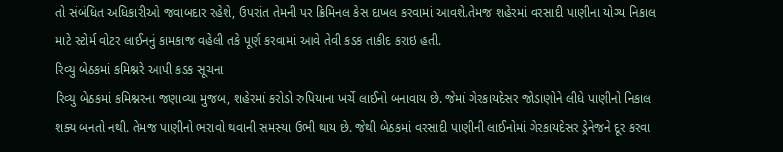તો સંબંધિત અધિકારીઓ જવાબદાર રહેશે, ઉપરાંત તેમની પર ક્રિમિનલ કેસ દાખલ કરવામાં આવશે.તેમજ શહેરમાં વરસાદી પાણીના યોગ્ય નિકાલ માટે સ્ટોર્મ વોટર લાઈનનું કામકાજ વહેલી તકે પૂર્ણ કરવામાં આવે તેવી કડક તાકીદ કરાઇ હતી.
રિવ્યુ બેઠકમાં કમિશ્નરે આપી કડક સૂચના
રિવ્યુ બેઠકમાં કમિશ્નરના જણાવ્યા મુજબ, શહેરમાં કરોડો રુપિયાના ખર્ચે લાઈનો બનાવાય છે. જેમાં ગેરકાયદેસર જોડાણોને લીધે પાણીનો નિકાલ શક્ય બનતો નથી. તેમજ પાણીનો ભરાવો થવાની સમસ્યા ઉભી થાય છે. જેથી બેઠકમાં વરસાદી પાણીની લાઈનોમાં ગેરકાયદેસર ડ્રેનેજને દૂર કરવા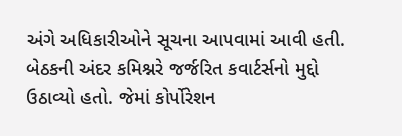અંગે અધિકારીઓને સૂચના આપવામાં આવી હતી. બેઠકની અંદર કમિશ્નરે જર્જરિત કવાર્ટર્સનો મુદ્દો ઉઠાવ્યો હતો. જેમાં કોર્પોરેશન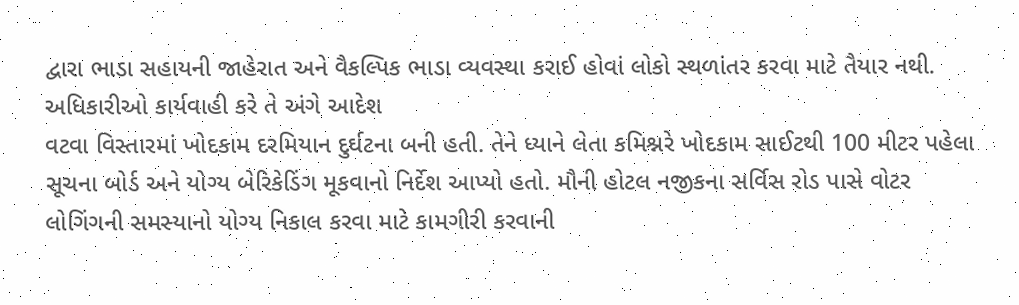દ્વારા ભાડા સહાયની જાહેરાત અને વૈકલ્પિક ભાડા વ્યવસ્થા કરાઈ હોવાં લોકો સ્થળાંતર કરવા માટે તૈયાર નથી.
અધિકારીઓ કાર્યવાહી કરે તે અંગે આદેશ
વટવા વિસ્તારમાં ખોદકામ દરમિયાન દુર્ઘટના બની હતી. તેને ધ્યાને લેતા કમિશ્નરે ખોદકામ સાઈટથી 100 મીટર પહેલા સૂચના બોર્ડ અને યોગ્ય બેરિકેડિંગ મૂકવાનો નિર્દેશ આપ્યો હતો. મૌની હોટલ નજીકના સર્વિસ રોડ પાસે વોટર લોગિંગની સમસ્યાનો યોગ્ય નિકાલ કરવા માટે કામગીરી કરવાની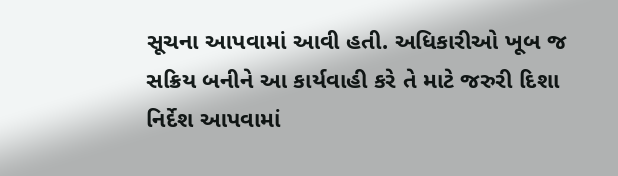સૂચના આપવામાં આવી હતી. અધિકારીઓ ખૂબ જ સક્રિય બનીને આ કાર્યવાહી કરે તે માટે જરુરી દિશા નિર્દેશ આપવામાં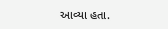આવ્યા હતા.